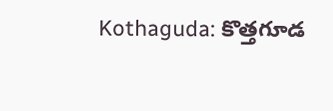Kothaguda: కొత్తగూడ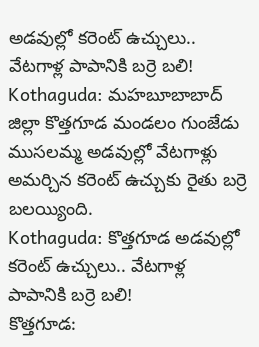అడవుల్లో కరెంట్ ఉచ్చులు.. వేటగాళ్ల పాపానికి బర్రె బలి!
Kothaguda: మహబూబాబాద్ జిల్లా కొత్తగూడ మండలం గుంజేడు ముసలమ్మ అడవుల్లో వేటగాళ్లు అమర్చిన కరెంట్ ఉచ్చుకు రైతు బర్రె బలయ్యింది.
Kothaguda: కొత్తగూడ అడవుల్లో కరెంట్ ఉచ్చులు.. వేటగాళ్ల పాపానికి బర్రె బలి!
కొత్తగూడ: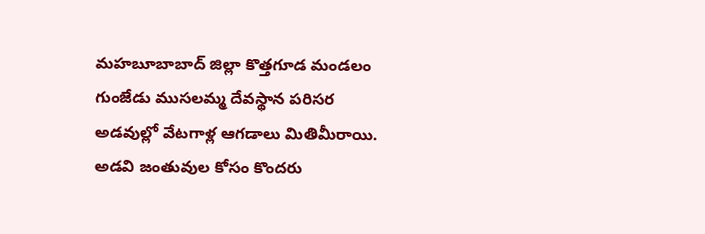మహబూబాబాద్ జిల్లా కొత్తగూడ మండలం గుంజేడు ముసలమ్మ దేవస్థాన పరిసర అడవుల్లో వేటగాళ్ల ఆగడాలు మితిమీరాయి. అడవి జంతువుల కోసం కొందరు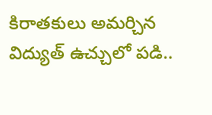కిరాతకులు అమర్చిన విద్యుత్ ఉచ్చులో పడి..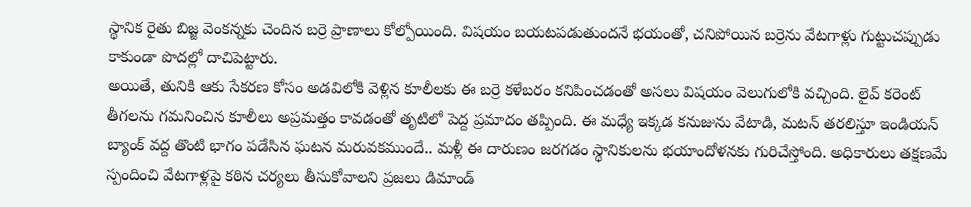స్థానిక రైతు బిజ్జ వెంకన్నకు చెందిన బర్రె ప్రాణాలు కోల్పోయింది. విషయం బయటపడుతుందనే భయంతో, చనిపోయిన బర్రెను వేటగాళ్లు గుట్టుచప్పుడు కాకుండా పొదల్లో దాచిపెట్టారు.
అయితే, తునికి ఆకు సేకరణ కోసం అడవిలోకి వెళ్లిన కూలీలకు ఈ బర్రె కళేబరం కనిపించడంతో అసలు విషయం వెలుగులోకి వచ్చింది. లైవ్ కరెంట్ తీగలను గమనించిన కూలీలు అప్రమత్తం కావడంతో తృటిలో పెద్ద ప్రమాదం తప్పింది. ఈ మధ్యే ఇక్కడ కనుజును వేటాడి, మటన్ తరలిస్తూ ఇండియన్ బ్యాంక్ వద్ద తొంటి భాగం పడేసిన ఘటన మరువకముందే.. మళ్లీ ఈ దారుణం జరగడం స్థానికులను భయాందోళనకు గురిచేస్తోంది. అధికారులు తక్షణమే స్పందించి వేటగాళ్లపై కఠిన చర్యలు తీసుకోవాలని ప్రజలు డిమాండ్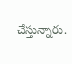చేస్తున్నారు.